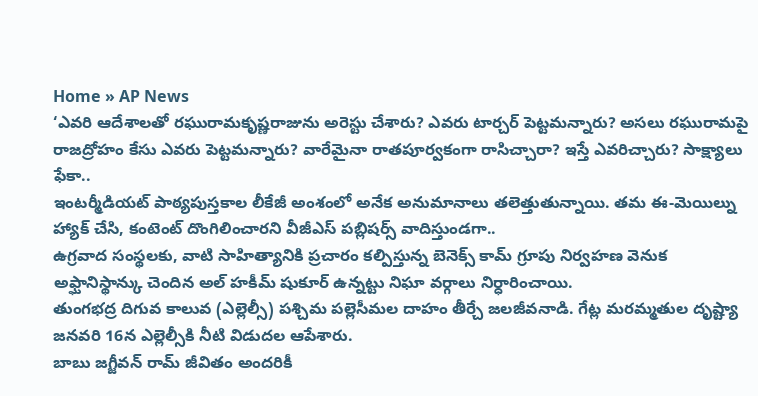Home » AP News
‘ఎవరి ఆదేశాలతో రఘురామకృష్ణరాజును అరెస్టు చేశారు? ఎవరు టార్చర్ పెట్టమన్నారు? అసలు రఘురామపై రాజద్రోహం కేసు ఎవరు పెట్టమన్నారు? వారేమైనా రాతపూర్వకంగా రాసిచ్చారా? ఇస్తే ఎవరిచ్చారు? సాక్ష్యాలు ఫేకా..
ఇంటర్మీడియట్ పాఠ్యపుస్తకాల లీకేజీ అంశంలో అనేక అనుమానాలు తలెత్తుతున్నాయి. తమ ఈ-మెయిల్ను హ్యాక్ చేసి, కంటెంట్ దొంగిలించారని వీజీఎస్ పబ్లిషర్స్ వాదిస్తుండగా..
ఉగ్రవాద సంస్థలకు, వాటి సాహిత్యానికి ప్రచారం కల్పిస్తున్న బెనెక్స్ కామ్ గ్రూపు నిర్వహణ వెనుక అఫ్ఘానిస్థాన్కు చెందిన అల్ హకీమ్ షుకూర్ ఉన్నట్టు నిఘా వర్గాలు నిర్ధారించాయి.
తుంగభద్ర దిగువ కాలువ (ఎల్లెల్సీ) పశ్చిమ పల్లెసీమల దాహం తీర్చే జలజీవనాడి. గేట్ల మరమ్మతుల దృష్ట్యా జనవరి 16న ఎల్లెల్సీకి నీటి విడుదల ఆపేశారు.
బాబు జగ్జీవన్ రామ్ జీవితం అందరికీ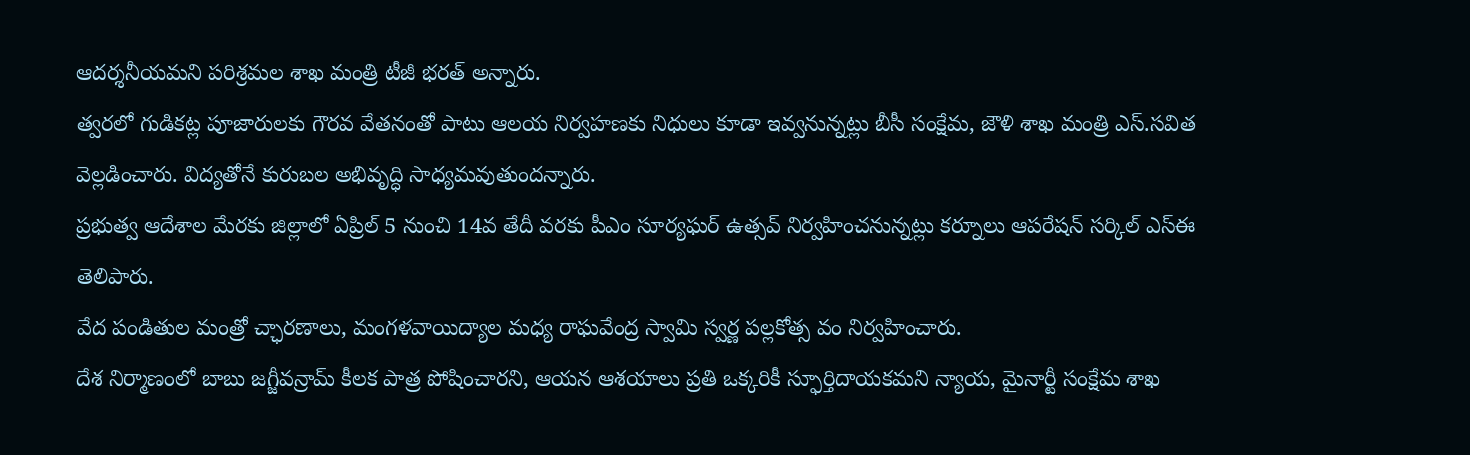ఆదర్శనీయమని పరిశ్రమల శాఖ మంత్రి టీజీ భరత్ అన్నారు.
త్వరలో గుడికట్ల పూజారులకు గౌరవ వేతనంతో పాటు ఆలయ నిర్వహణకు నిధులు కూడా ఇవ్వనున్నట్లు బీసీ సంక్షేమ, జౌళి శాఖ మంత్రి ఎస్.సవిత వెల్లడించారు. విద్యతోనే కురుబల అభివృద్ధి సాధ్యమవుతుందన్నారు.
ప్రభుత్వ ఆదేశాల మేరకు జిల్లాలో ఏప్రిల్ 5 నుంచి 14వ తేదీ వరకు పీఎం సూర్యఘర్ ఉత్సవ్ నిర్వహించనున్నట్లు కర్నూలు ఆపరేషన్ సర్కిల్ ఎస్ఈ తెలిపారు.
వేద పండితుల మంత్రో చ్ఛారణాలు, మంగళవాయిద్యాల మధ్య రాఘవేంద్ర స్వామి స్వర్ణ పల్లకోత్స వం నిర్వహించారు.
దేశ నిర్మాణంలో బాబు జగ్జీవన్రామ్ కీలక పాత్ర పోషించారని, ఆయన ఆశయాలు ప్రతి ఒక్కరికీ స్ఫూర్తిదాయకమని న్యాయ, మైనార్టీ సంక్షేమ శాఖ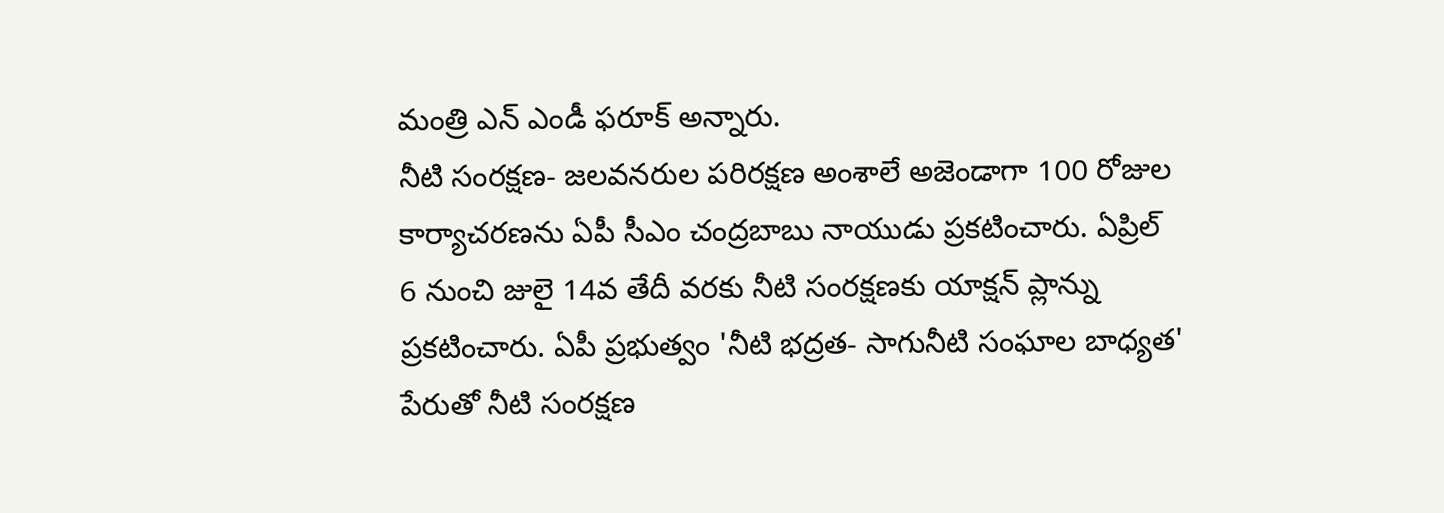మంత్రి ఎన్ ఎండీ ఫరూక్ అన్నారు.
నీటి సంరక్షణ- జలవనరుల పరిరక్షణ అంశాలే అజెండాగా 100 రోజుల కార్యాచరణను ఏపీ సీఎం చంద్రబాబు నాయుడు ప్రకటించారు. ఏప్రిల్ 6 నుంచి జులై 14వ తేదీ వరకు నీటి సంరక్షణకు యాక్షన్ ప్లాన్ను ప్రకటించారు. ఏపీ ప్రభుత్వం 'నీటి భద్రత- సాగునీటి సంఘాల బాధ్యత' పేరుతో నీటి సంరక్షణ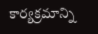కార్యక్రమాన్ని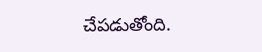చేపడుతోంది.